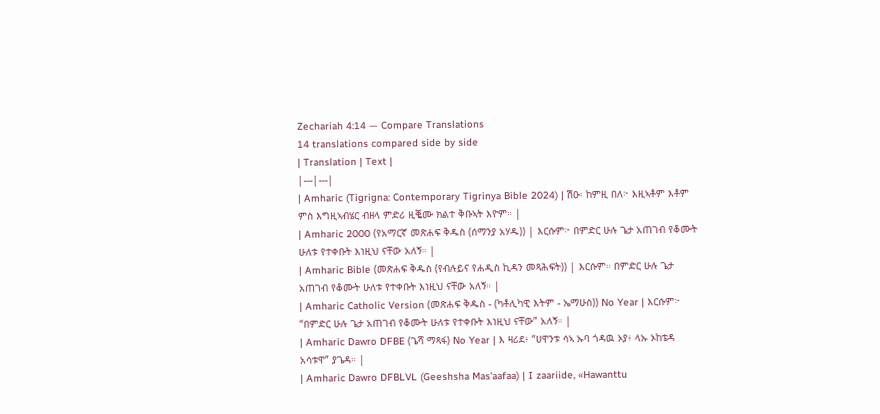Zechariah 4:14 — Compare Translations
14 translations compared side by side
| Translation | Text |
|---|---|
| Amharic (Tigrigna: Contemporary Tigrinya Bible 2024) | ሽዑ፡ ከምዚ በለ፦ እዚኣቶም እቶም ምስ እግዚኣብሄር ብዘላ ምድሪ ዚቘሙ ክልተ ቅቡኣት እዮም። |
| Amharic 2000 (የአማርኛ መጽሐፍ ቅዱስ (ሰማንያ አሃዱ)) | እርሱም፦ በምድር ሁሉ ጌታ አጠገብ የቆሙት ሁለቱ የተቀቡት እነዚህ ናቸው አለኝ። |
| Amharic Bible (መጽሐፍ ቅዱስ (የብሉይና የሐዲስ ኪዳን መጻሕፍት)) | እርሱም። በምድር ሁሉ ጌታ አጠገብ የቆሙት ሁለቱ የተቀቡት እነዚህ ናቸው አለኝ። |
| Amharic Catholic Version (መጽሐፍ ቅዱስ - (ካቶሊካዊ እትም - ኤማሁስ)) No Year | እርሱም፦ “በምድር ሁሉ ጌታ አጠገብ የቆሙት ሁለቱ የተቀቡት እነዚህ ናቸው” አለኝ። |
| Amharic Dawro DFBE (ጌሻ ማጻፋ) No Year | እ ዛሪደ፥ “ሀዋንቱ ሳኣ ኡባ ጎዳዉ ኦያ፥ ላኡ ኦከቴዳ አሳቱዋ” ያጌዳ። |
| Amharic Dawro DFBLVL (Geeshsha Mas'aafaa) | I zaariide, «Hawanttu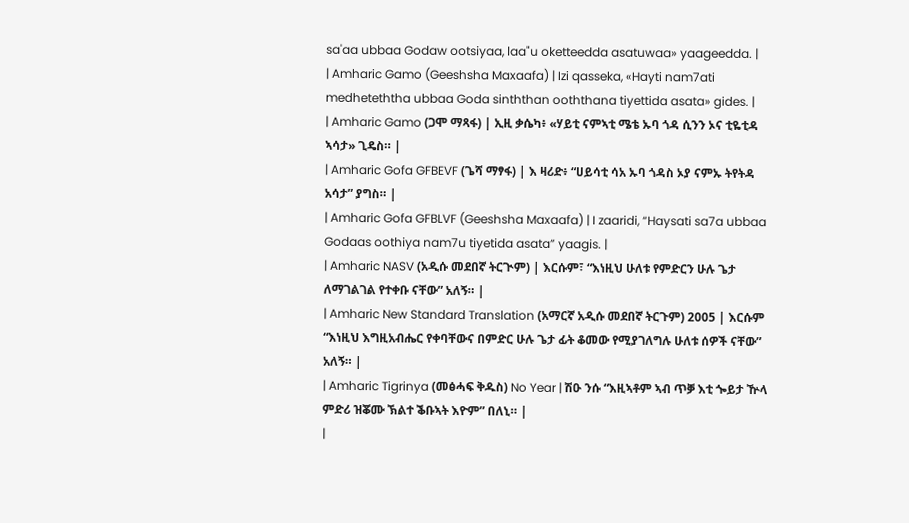sa'aa ubbaa Godaw ootsiyaa, laa"u oketteedda asatuwaa» yaageedda. |
| Amharic Gamo (Geeshsha Maxaafa) | Izi qasseka, «Hayti nam7ati medheteththa ubbaa Goda sinththan ooththana tiyettida asata» gides. |
| Amharic Gamo (ጋሞ ማጻፋ) | ኢዚ ቃሴካ፥ «ሃይቲ ናምኣቲ ሜቴ ኡባ ጎዳ ሲንን ኦና ቲዬቲዳ ኣሳታ» ጊዴስ። |
| Amharic Gofa GFBEVF (ጌሻ ማፃፋ) | እ ዛሪድ፥ “ሀይሳቲ ሳአ ኡባ ጎዳስ ኦያ ናምኡ ትየትዳ አሳታ” ያግስ። |
| Amharic Gofa GFBLVF (Geeshsha Maxaafa) | I zaaridi, “Haysati sa7a ubbaa Godaas oothiya nam7u tiyetida asata” yaagis. |
| Amharic NASV (አዲሱ መደበኛ ትርጒም) | እርሱም፣ “እነዚህ ሁለቱ የምድርን ሁሉ ጌታ ለማገልገል የተቀቡ ናቸው” አለኝ። |
| Amharic New Standard Translation (አማርኛ አዲሱ መደበኛ ትርጉም) 2005 | እርሱም “እነዚህ እግዚአብሔር የቀባቸውና በምድር ሁሉ ጌታ ፊት ቆመው የሚያገለግሉ ሁለቱ ሰዎች ናቸው” አለኝ። |
| Amharic Tigrinya (መፅሓፍ ቅዱስ) No Year | ሽዑ ንሱ “እዚኣቶም ኣብ ጥቓ እቲ ጐይታ ዅላ ምድሪ ዝቖሙ ኽልተ ቕቡኣት እዮም” በለኒ። |
|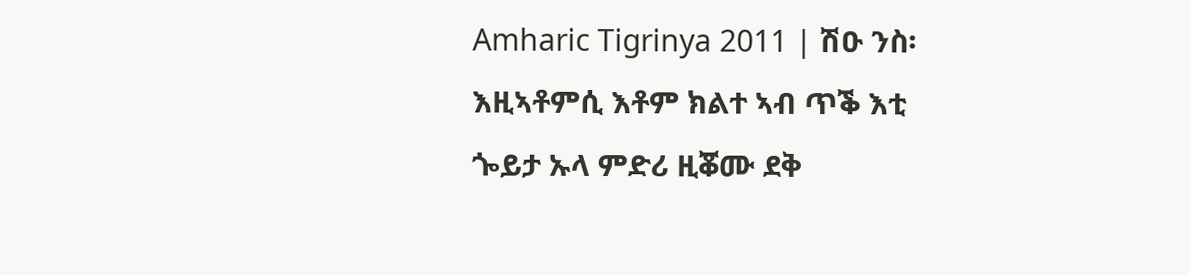Amharic Tigrinya 2011 | ሽዑ ንስ፡ እዚኣቶምሲ እቶም ክልተ ኣብ ጥቕ እቲ ጐይታ ኡላ ምድሪ ዚቖሙ ደቅ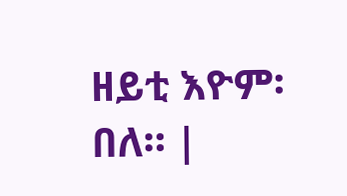ዘይቲ እዮም፡ በለ። |